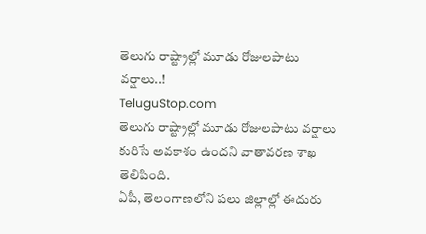తెలుగు రాష్ట్రాల్లో మూడు రోజులపాటు వర్షాలు..!
TeluguStop.com
తెలుగు రాష్ట్రాల్లో మూడు రోజులపాటు వర్షాలు కురిసే అవకాశం ఉందని వాతావరణ శాఖ తెలిపింది.
ఏపీ, తెలంగాణలోని పలు జిల్లాల్లో ఈదురు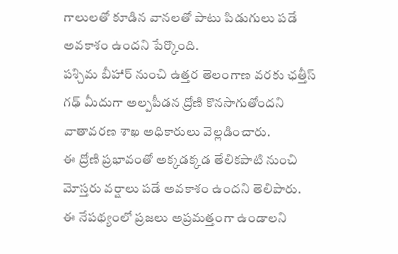గాలులతో కూడిన వానలతో పాటు పిడుగులు పడే అవకాశం ఉందని పేర్కొంది.
పశ్చిమ బీహార్ నుంచి ఉత్తర తెలంగాణ వరకు ఛత్తీస్ గఢ్ మీదుగా అల్పపీడన ద్రోణి కొనసాగుతోందని వాతావరణ శాఖ అధికారులు వెల్లడించారు.
ఈ ద్రోణి ప్రభావంతో అక్కడక్కడ తేలికపాటి నుంచి మోస్తరు వర్షాలు పడే అవకాశం ఉందని తెలిపారు.
ఈ నేపథ్యంలో ప్రజలు అప్రమత్తంగా ఉండాలని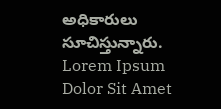అధికారులు సూచిస్తున్నారు.
Lorem Ipsum Dolor Sit Amet